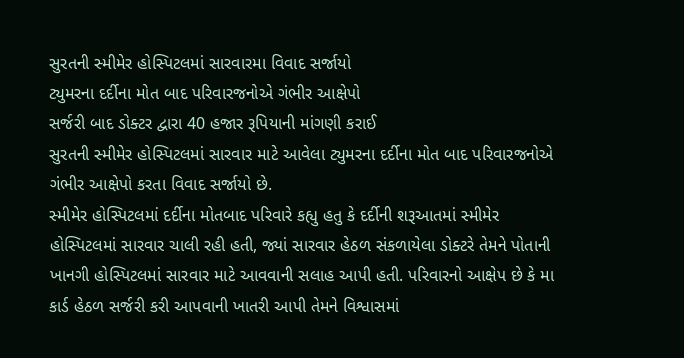સુરતની સ્મીમેર હોસ્પિટલમાં સારવારમા વિવાદ સર્જાયો
ટ્યુમરના દર્દીના મોત બાદ પરિવારજનોએ ગંભીર આક્ષેપો
સર્જરી બાદ ડોક્ટર દ્વારા 40 હજાર રૂપિયાની માંગણી કરાઈ
સુરતની સ્મીમેર હોસ્પિટલમાં સારવાર માટે આવેલા ટ્યુમરના દર્દીના મોત બાદ પરિવારજનોએ ગંભીર આક્ષેપો કરતા વિવાદ સર્જાયો છે.
સ્મીમેર હોસ્પિટલમાં દર્દીના મોતબાદ પરિવારે કહ્યુ હતુ કે દર્દીની શરૂઆતમાં સ્મીમેર હોસ્પિટલમાં સારવાર ચાલી રહી હતી, જ્યાં સારવાર હેઠળ સંકળાયેલા ડોક્ટરે તેમને પોતાની ખાનગી હોસ્પિટલમાં સારવાર માટે આવવાની સલાહ આપી હતી. પરિવારનો આક્ષેપ છે કે મા કાર્ડ હેઠળ સર્જરી કરી આપવાની ખાતરી આપી તેમને વિશ્વાસમાં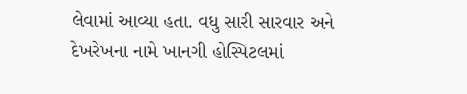લેવામાં આવ્યા હતા. વધુ સારી સારવાર અને દેખરેખના નામે ખાનગી હોસ્પિટલમાં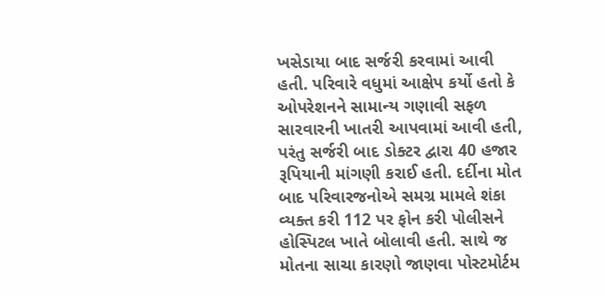ખસેડાયા બાદ સર્જરી કરવામાં આવી હતી. પરિવારે વધુમાં આક્ષેપ કર્યો હતો કે ઓપરેશનને સામાન્ય ગણાવી સફળ સારવારની ખાતરી આપવામાં આવી હતી, પરંતુ સર્જરી બાદ ડોક્ટર દ્વારા 40 હજાર રૂપિયાની માંગણી કરાઈ હતી. દર્દીના મોત બાદ પરિવારજનોએ સમગ્ર મામલે શંકા વ્યક્ત કરી 112 પર ફોન કરી પોલીસને હોસ્પિટલ ખાતે બોલાવી હતી. સાથે જ મોતના સાચા કારણો જાણવા પોસ્ટમોર્ટમ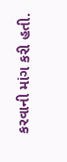કરવાની માંગ કરી હતી.